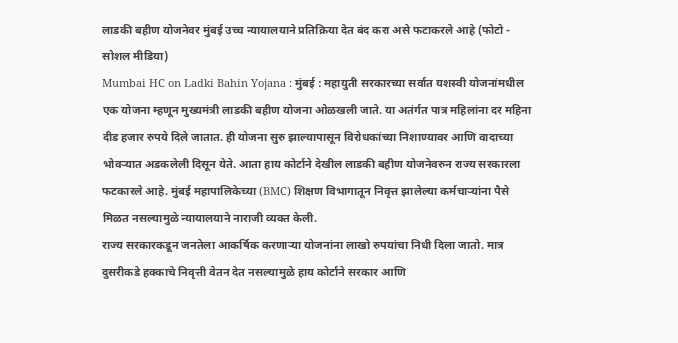लाडकी बहीण योजनेवर मुंबई उच्च न्यायालयाने प्रतिक्रिया देत बंद करा असे फटाकरले आहे (फोटो - सोशल मीडिया)
Mumbai HC on Ladki Bahin Yojana : मुंबई : महायुती सरकारच्या सर्वात यशस्वी योजनांमधील एक योजना म्हणून मुख्यमंत्री लाडकी बहीण योजना ओळखली जाते. या अतंर्गत पात्र महिलांना दर महिना दीड हजार रुपये दिले जातात. ही योजना सुरु झाल्यापासून विरोधकांच्या निशाण्यावर आणि वादाच्या भोवऱ्यात अडकलेली दिसून येते. आता हाय कोर्टाने देखील लाडकी बहीण योजनेवरुन राज्य सरकारला फटकारले आहे. मुंबई महापालिकेच्या (BMC) शिक्षण विभागातून निवृत्त झालेल्या कर्मचाऱ्यांना पैसे मिळत नसल्यामुळे न्यायालयाने नाराजी व्यक्त केली.
राज्य सरकारकडून जनतेला आकर्षिक करणाऱ्या योजनांना लाखो रुपयांचा निधी दिला जातो. मात्र दुसरीकडे हक्काचे निवृत्ती वेतन देत नसल्यामुळे हाय कोर्टाने सरकार आणि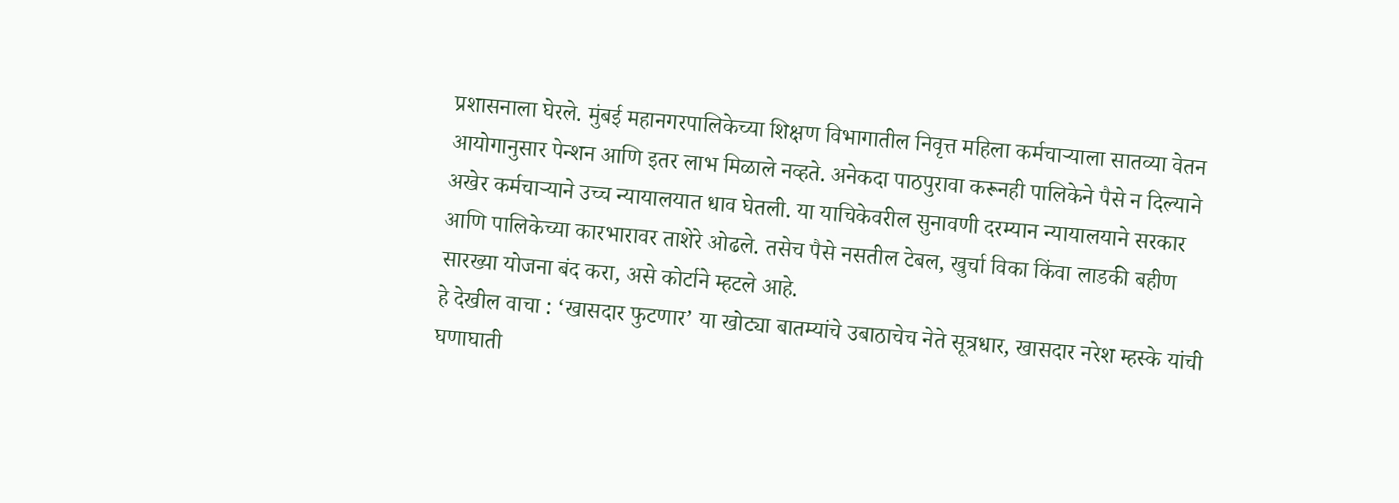प्रशासनाला घेरले. मुंबई महानगरपालिकेच्या शिक्षण विभागातील निवृत्त महिला कर्मचाऱ्याला सातव्या वेतन आयोगानुसार पेन्शन आणि इतर लाभ मिळाले नव्हते. अनेकदा पाठपुरावा करूनही पालिकेने पैसे न दिल्याने अखेर कर्मचाऱ्याने उच्च न्यायालयात धाव घेतली. या याचिकेवरील सुनावणी दरम्यान न्यायालयाने सरकार आणि पालिकेच्या कारभारावर ताशेरे ओढले. तसेच पैसे नसतील टेबल, खुर्चा विका किंवा लाडकी बहीण सारख्या योजना बंद करा, असे कोर्टाने म्हटले आहे.
हे देखील वाचा : ‘खासदार फुटणार’ या खोट्या बातम्यांचे उबाठाचेच नेते सूत्रधार, खासदार नरेश म्हस्के यांची घणाघाती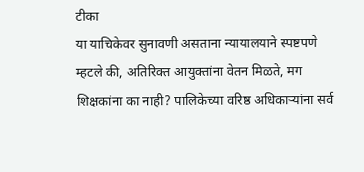टीका
या याचिकेवर सुनावणी असताना न्यायालयाने स्पष्टपणे म्हटले की, अतिरिक्त आयुक्तांना वेतन मिळते, मग शिक्षकांना का नाही? पालिकेच्या वरिष्ठ अधिकाऱ्यांना सर्व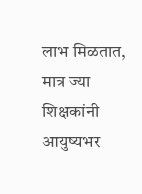लाभ मिळतात, मात्र ज्या शिक्षकांनी आयुष्यभर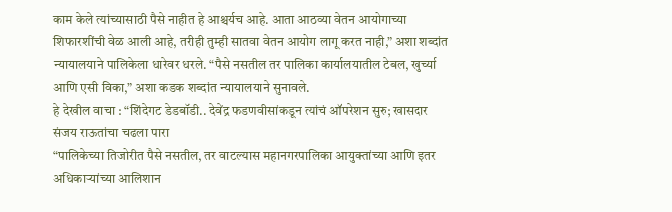काम केले त्यांच्यासाठी पैसे नाहीत हे आश्चर्यच आहे. आता आठव्या वेतन आयोगाच्या शिफारशींची वेळ आली आहे, तरीही तुम्ही सातवा वेतन आयोग लागू करत नाही,” अशा शब्दांत न्यायालयाने पालिकेला धारेवर धरले. “पैसे नसतील तर पालिका कार्यालयातील टेबल, खुर्च्या आणि एसी विका,” अशा कडक शब्दांत न्यायालयाने सुनावले.
हे देखील वाचा : “शिंदेगट डेडबॉडी.. देवेंद्र फडणवीसांकडून त्यांचं ऑपरेशन सुरु; खासदार संजय राऊतांचा चढला पारा
“पालिकेच्या तिजोरीत पैसे नसतील, तर वाटल्यास महानगरपालिका आयुक्तांच्या आणि इतर अधिकाऱ्यांच्या आलिशान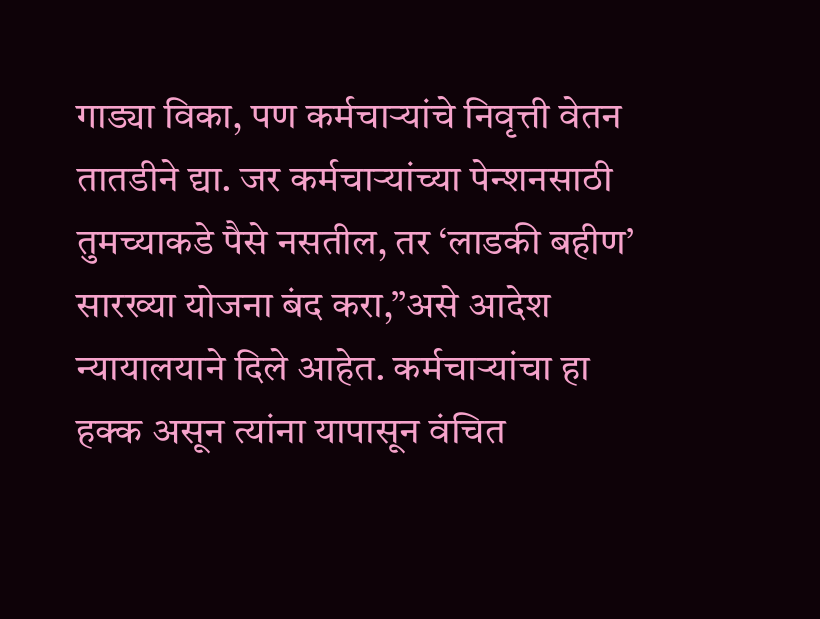गाड्या विका, पण कर्मचाऱ्यांचे निवृत्ती वेतन तातडीने द्या. जर कर्मचाऱ्यांच्या पेन्शनसाठी तुमच्याकडे पैसे नसतील, तर ‘लाडकी बहीण’ सारख्या योजना बंद करा,”असे आदेश न्यायालयाने दिले आहेत. कर्मचाऱ्यांचा हा हक्क असून त्यांना यापासून वंचित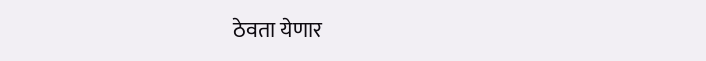ठेवता येणार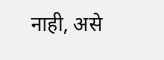नाही, असे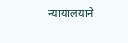न्यायालयाने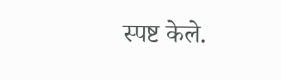स्पष्ट केले.